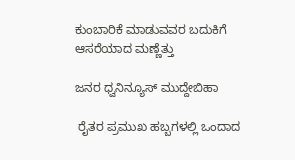ಕುಂಬಾರಿಕೆ ಮಾಡುವವರ ಬದುಕಿಗೆ ಆಸರೆಯಾದ ಮಣ್ಣೆತ್ತು

ಜನರ ಧ್ವನಿನ್ಯೂಸ್ ಮುದ್ದೇಬಿಹಾ

 ರೈತರ ಪ್ರಮುಖ ಹಬ್ಬಗಳಲ್ಲಿ ಒಂದಾದ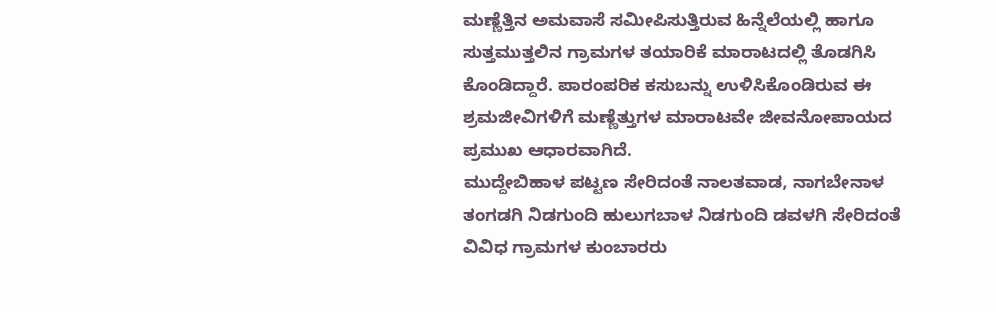ಮಣ್ಣೆತ್ತಿನ ಅಮವಾಸೆ ಸಮೀಪಿಸುತ್ತಿರುವ ಹಿನ್ನೆಲೆಯಲ್ಲಿ ಹಾಗೂ ಸುತ್ತಮುತ್ತಲಿನ ಗ್ರಾಮಗಳ ತಯಾರಿಕೆ ಮಾರಾಟದಲ್ಲಿ ತೊಡಗಿಸಿ ಕೊಂಡಿದ್ದಾರೆ. ಪಾರಂಪರಿಕ ಕಸುಬನ್ನು ಉಳಿಸಿಕೊಂಡಿರುವ ಈ ಶ್ರಮಜೀವಿಗಳಿಗೆ ಮಣ್ಣೆತ್ತುಗಳ ಮಾರಾಟವೇ ಜೀವನೋಪಾಯದ ಪ್ರಮುಖ ಆಧಾರವಾಗಿದೆ.
ಮುದ್ದೇಬಿಹಾಳ ಪಟ್ಟಣ ಸೇರಿದಂತೆ ನಾಲತವಾಡ, ನಾಗಬೇನಾಳ ತಂಗಡಗಿ ನಿಡಗುಂದಿ ಹುಲುಗಬಾಳ ನಿಡಗುಂದಿ ಡವಳಗಿ ಸೇರಿದಂತೆ ವಿವಿಧ ಗ್ರಾಮಗಳ ಕುಂಬಾರರು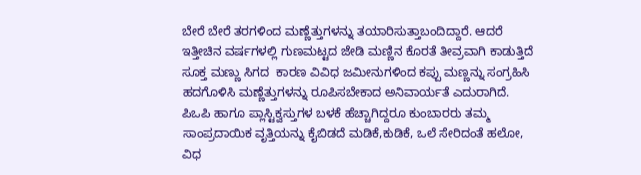ಬೇರೆ ಬೇರೆ ತರಗಳಿಂದ ಮಣ್ಣೆತ್ತುಗಳನ್ನು ತಯಾರಿಸುತ್ತಾಬಂದಿದ್ದಾರೆ. ಆದರೆ ಇತ್ತೀಚಿನ ವರ್ಷಗಳಲ್ಲಿ ಗುಣಮಟ್ಟದ ಜೇಡಿ ಮಣ್ಣಿನ ಕೊರತೆ ತೀವ್ರವಾಗಿ ಕಾಡುತ್ತಿದೆ ಸೂಕ್ತ ಮಣ್ಣು ಸಿಗದ  ಕಾರಣ ವಿವಿಧ ಜಮೀನುಗಳಿಂದ ಕಪ್ಪು ಮಣ್ಣನ್ನು ಸಂಗ್ರಹಿಸಿ ಹದಗೊಳಿಸಿ ಮಣ್ಣೆತ್ತುಗಳನ್ನು ರೂಪಿಸಬೇಕಾದ ಅನಿವಾರ್ಯತೆ ಎದುರಾಗಿದೆ.
ಪಿಒಪಿ ಹಾಗೂ ಪ್ಲಾಸ್ಟಿಕ್ವಸ್ತುಗಳ ಬಳಕೆ ಹೆಚ್ಚಾಗಿದ್ದರೂ ಕುಂಬಾರರು ತಮ್ಮ ಸಾಂಪ್ರದಾಯಿಕ ವೃತ್ತಿಯನ್ನು ಕೈಬಿಡದೆ ಮಡಿಕೆ,ಕುಡಿಕೆ, ಒಲೆ ಸೇರಿದಂತೆ ಹಲೋ, ವಿಧ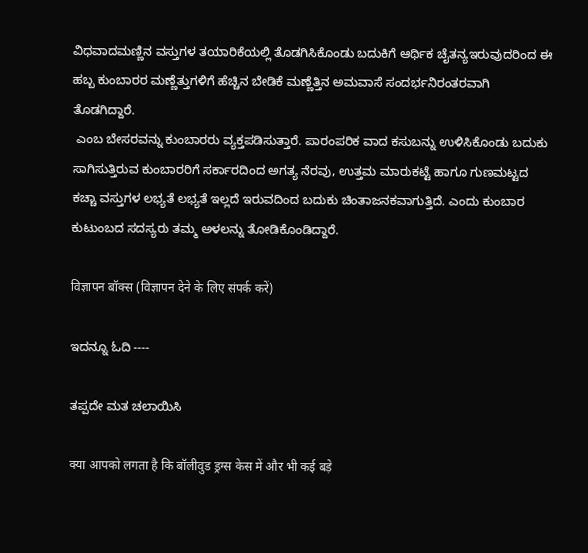ವಿಧವಾದಮಣ್ಣಿನ ವಸ್ತುಗಳ ತಯಾರಿಕೆಯಲ್ಲಿ ತೊಡಗಿಸಿಕೊಂಡು ಬದುಕಿಗೆ ಆರ್ಥಿಕ ಚೈತನ್ಯಇರುವುದರಿಂದ ಈ ಹಬ್ಬ ಕುಂಬಾರರ ಮಣ್ಣೆತ್ತುಗಳಿಗೆ ಹೆಚ್ಚಿನ ಬೇಡಿಕೆ ಮಣ್ಣೆತ್ತಿನ ಅಮವಾಸೆ ಸಂದರ್ಭನಿರಂತರವಾಗಿ ತೊಡಗಿದ್ದಾರೆ.
 ಎಂಬ ಬೇಸರವನ್ನು ಕುಂಬಾರರು ವ್ಯಕ್ತಪಡಿಸುತ್ತಾರೆ. ಪಾರಂಪರಿಕ ವಾದ ಕಸುಬನ್ನು ಉಳಿಸಿಕೊಂಡು ಬದುಕು ಸಾಗಿಸುತ್ತಿರುವ ಕುಂಬಾರರಿಗೆ ಸರ್ಕಾರದಿಂದ ಅಗತ್ಯ ನೆರವು, ಉತ್ತಮ ಮಾರುಕಟ್ಟೆ ಹಾಗೂ ಗುಣಮಟ್ಟದ ಕಚ್ಚಾ ವಸ್ತುಗಳ ಲಭ್ಯತೆ ಲಭ್ಯತೆ ಇಲ್ಲದೆ ಇರುವದಿಂದ ಬದುಕು ಚಿಂತಾಜನಕವಾಗುತ್ತಿದೆ. ಎಂದು ಕುಂಬಾರ ಕುಟುಂಬದ ಸದಸ್ಯರು ತಮ್ಮ ಅಳಲನ್ನು ತೋಡಿಕೊಂಡಿದ್ದಾರೆ.

विज्ञापन बॉक्स (विज्ञापन देने के लिए संपर्क करें)

ಇದನ್ನೂ ಓದಿ ----

ತಪ್ಪದೇ ಮತ ಚಲಾಯಿಸಿ

क्या आपको लगता है कि बॉलीवुड ड्रग्स केस में और भी कई बड़े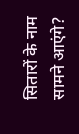सितारों के नाम सामने आएंगे?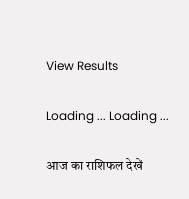View Results

Loading ... Loading ...

आज का राशिफल देखें